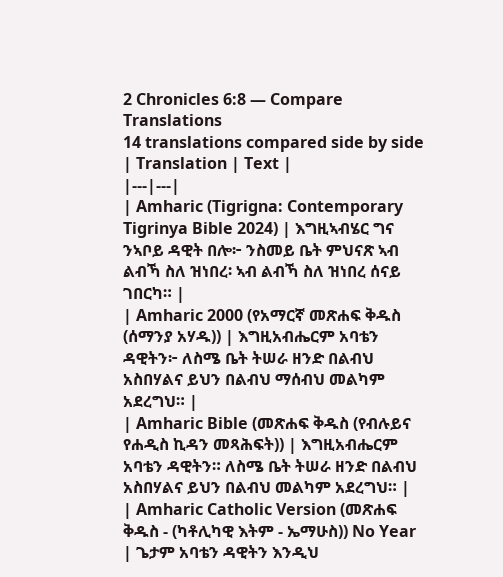2 Chronicles 6:8 — Compare Translations
14 translations compared side by side
| Translation | Text |
|---|---|
| Amharic (Tigrigna: Contemporary Tigrinya Bible 2024) | እግዚኣብሄር ግና ንኣቦይ ዳዊት በሎ፦ ንስመይ ቤት ምህናጽ ኣብ ልብኻ ስለ ዝነበረ፡ ኣብ ልብኻ ስለ ዝነበረ ሰናይ ገበርካ። |
| Amharic 2000 (የአማርኛ መጽሐፍ ቅዱስ (ሰማንያ አሃዱ)) | እግዚአብሔርም አባቴን ዳዊትን፦ ለስሜ ቤት ትሠራ ዘንድ በልብህ አስበሃልና ይህን በልብህ ማሰብህ መልካም አደረግህ። |
| Amharic Bible (መጽሐፍ ቅዱስ (የብሉይና የሐዲስ ኪዳን መጻሕፍት)) | እግዚአብሔርም አባቴን ዳዊትን። ለስሜ ቤት ትሠራ ዘንድ በልብህ አስበሃልና ይህን በልብህ መልካም አደረግህ። |
| Amharic Catholic Version (መጽሐፍ ቅዱስ - (ካቶሊካዊ እትም - ኤማሁስ)) No Year | ጌታም አባቴን ዳዊትን እንዲህ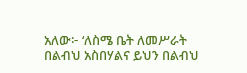አለው፦ ‘ለስሜ ቤት ለመሥራት በልብህ አስበሃልና ይህን በልብህ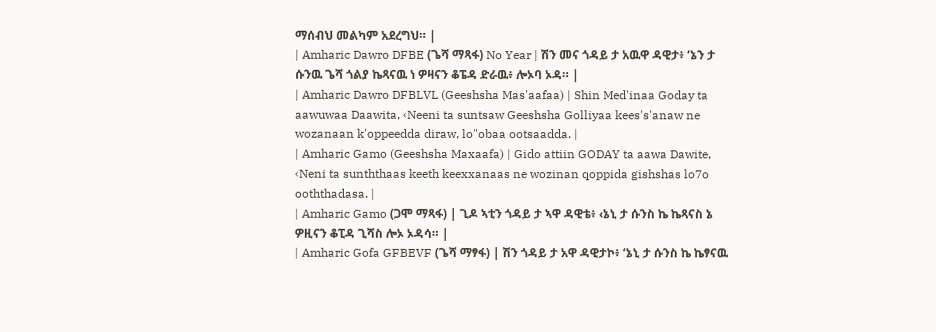ማሰብህ መልካም አደረግህ። |
| Amharic Dawro DFBE (ጌሻ ማጻፋ) No Year | ሽን መና ጎዳይ ታ አዉዋ ዳዊታ፥ ‘ኔን ታ ሱንዉ ጌሻ ጎልያ ኬጻናዉ ነ ዎዛናን ቆፔዳ ድራዉ፥ ሎኦባ ኦዳ። |
| Amharic Dawro DFBLVL (Geeshsha Mas'aafaa) | Shin Med'inaa Goday ta aawuwaa Daawita, ‹Neeni ta suntsaw Geeshsha Golliyaa kees's'anaw ne wozanaan k'oppeedda diraw, lo"obaa ootsaadda. |
| Amharic Gamo (Geeshsha Maxaafa) | Gido attiin GODAY ta aawa Dawite, ‹Neni ta sunththaas keeth keexxanaas ne wozinan qoppida gishshas lo7o ooththadasa. |
| Amharic Gamo (ጋሞ ማጻፋ) | ጊዶ ኣቲን ጎዳይ ታ ኣዋ ዳዊቴ፥ ‹ኔኒ ታ ሱንስ ኬ ኬጻናስ ኔ ዎዚናን ቆፒዳ ጊሻስ ሎኦ ኦዳሳ። |
| Amharic Gofa GFBEVF (ጌሻ ማፃፋ) | ሽን ጎዳይ ታ አዋ ዳዊታኮ፥ ‘ኔኒ ታ ሱንስ ኬ ኬፃናዉ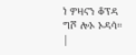ነ ዎዛናን ቆፕዳ ግሾ ሎኦ ኦዳሳ። |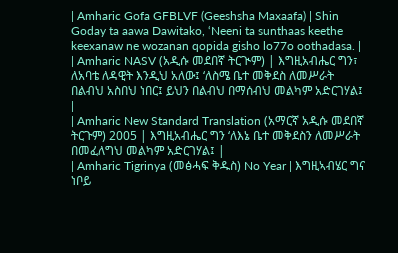| Amharic Gofa GFBLVF (Geeshsha Maxaafa) | Shin Goday ta aawa Dawitako, ‘Neeni ta sunthaas keethe keexanaw ne wozanan qopida gisho lo77o oothadasa. |
| Amharic NASV (አዲሱ መደበኛ ትርጒም) | እግዚአብሔር ግን፣ ለአባቴ ለዳዊት እንዲህ አለው፤ ‘ለስሜ ቤተ መቅደስ ለመሥራት በልብህ አስበህ ነበር፤ ይህን በልብህ በማሰብህ መልካም አድርገሃል፤ |
| Amharic New Standard Translation (አማርኛ አዲሱ መደበኛ ትርጉም) 2005 | እግዚአብሔር ግን ‘ለእኔ ቤተ መቅደስን ለመሥራት በመፈለግህ መልካም አድርገሃል፤ |
| Amharic Tigrinya (መፅሓፍ ቅዱስ) No Year | እግዚኣብሄር ግና ነቦይ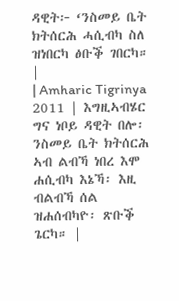ዳዊት፦ ‘ንስመይ ቤት ክትሰርሕ ሓሲብካ ስለ ዝነበርካ ፅቡቕ ገበርካ። |
| Amharic Tigrinya 2011 | እግዚኣብሄር ግና ነቦይ ዳዊት በሎ፡ ንስመይ ቤት ክትሰርሕ ኣብ ልብኻ ነበረ እሞ ሐሲብካ እኔኻ፡ እዚ ብልብኻ ሰል ዝሐሰብካዮ፡ ጽቡቕ ጌርካ። |